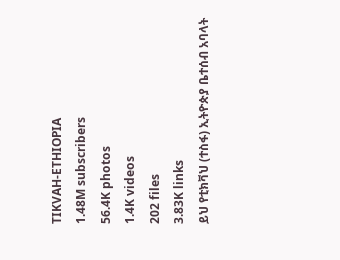TIKVAH-ETHIOPIA
1.48M subscribers
56.4K photos
1.4K videos
202 files
3.83K links
ይህ የቲክቫህ (ተስፋ) ኢትዮጵያ ቤተሰብ አባላት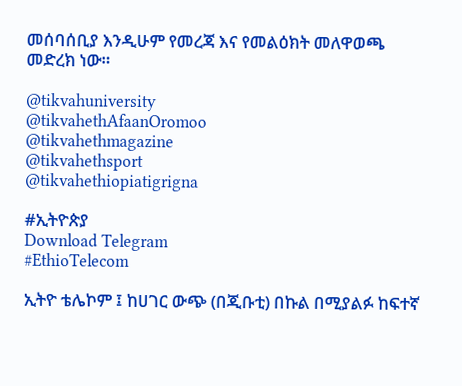መሰባሰቢያ እንዲሁም የመረጃ እና የመልዕክት መለዋወጫ መድረክ ነው።

@tikvahuniversity
@tikvahethAfaanOromoo
@tikvahethmagazine
@tikvahethsport
@tikvahethiopiatigrigna

#ኢትዮጵያ
Download Telegram
#EthioTelecom

ኢትዮ ቴሌኮም ፤ ከሀገር ውጭ (በጂቡቲ) በኩል በሚያልፉ ከፍተኛ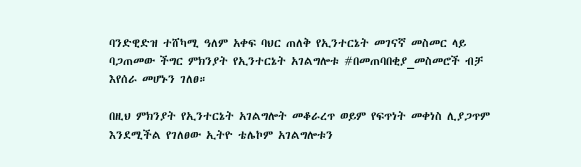ባንድዊድዝ ተሸካሚ ዓለም አቀፍ ባህር ጠለቅ የኢንተርኔት መገናኛ መስመር ላይ ባጋጠመው ችግር ምክንያት የኢንተርኔት አገልግሎቱ #በመጠባበቂያ_መስመሮች ብቻ እየሰራ መሆኑን ገለፀ።

በዚህ ምክንያት የኢንተርኔት አገልግሎት መቆራረጥ ወይም የፍጥነት መቀነስ ሊያጋጥም እንደሚችል የገለፀው ኢትዮ ቴሌኮም አገልግሎቱን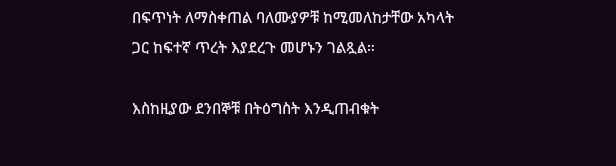በፍጥነት ለማስቀጠል ባለሙያዎቹ ከሚመለከታቸው አካላት ጋር ከፍተኛ ጥረት እያደረጉ መሆኑን ገልጿል።

እስከዚያው ደንበኞቹ በትዕግስት እንዲጠብቁት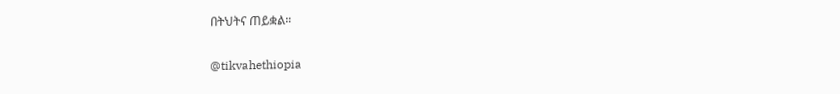በትህትና ጠይቋል።

@tikvahethiopia